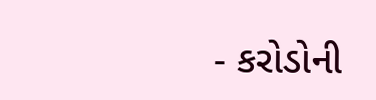- કરોડોની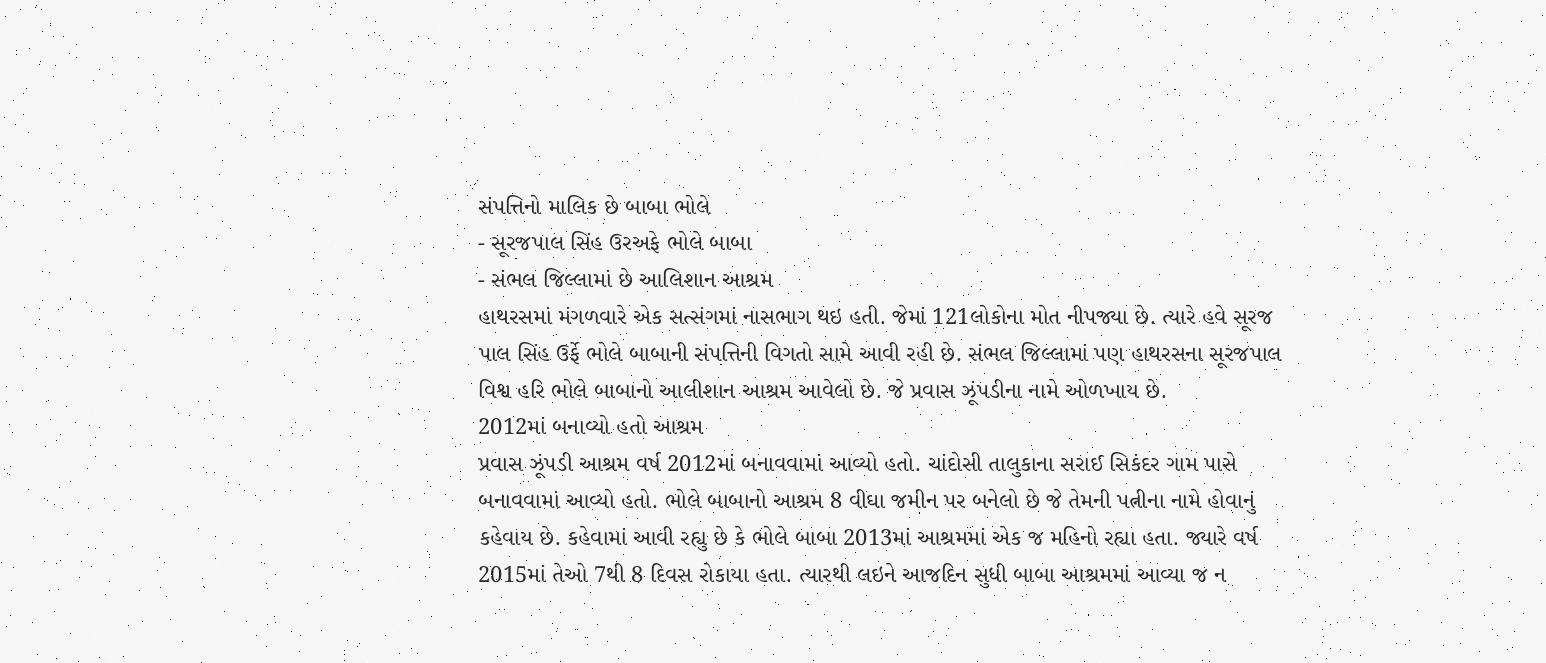સંપત્તિનો માલિક છે બાબા ભોલે
- સૂરજપાલ સિંહ ઉરઅફે ભોલે બાબા
- સંભલ જિલ્લામાં છે આલિશાન આશ્રમ
હાથરસમાં મંગળવારે એક સત્સંગમાં નાસભાગ થઇ હતી. જેમાં 121લોકોના મોત નીપજ્યા છે. ત્યારે હવે સૂરજ પાલ સિંહ ઉર્ફે ભોલે બાબાની સંપત્તિની વિગતો સામે આવી રહી છે. સંભલ જિલ્લામાં પણ હાથરસના સૂરજપાલ વિશ્વ હરિ ભોલે બાબાનો આલીશાન આશ્રમ આવેલો છે. જે પ્રવાસ ઝૂંપડીના નામે ઓળખાય છે.
2012માં બનાવ્યો હતો આશ્રમ
પ્રવાસ ઝૂંપડી આશ્રમ વર્ષ 2012માં બનાવવામાં આવ્યો હતો. ચાંદોસી તાલુકાના સરાઈ સિકંદર ગામ પાસે બનાવવામાં આવ્યો હતો. ભોલે બાબાનો આશ્રમ 8 વીઘા જમીન પર બનેલો છે જે તેમની પત્નીના નામે હોવાનું કહેવાય છે. કહેવામાં આવી રહ્યુ છે કે ભોલે બાબા 2013માં આશ્રમમાં એક જ મહિનો રહ્યા હતા. જ્યારે વર્ષ 2015માં તેઓ 7થી 8 દિવસ રોકાયા હતા. ત્યારથી લઇને આજદિન સુધી બાબા આશ્રમમાં આવ્યા જ ન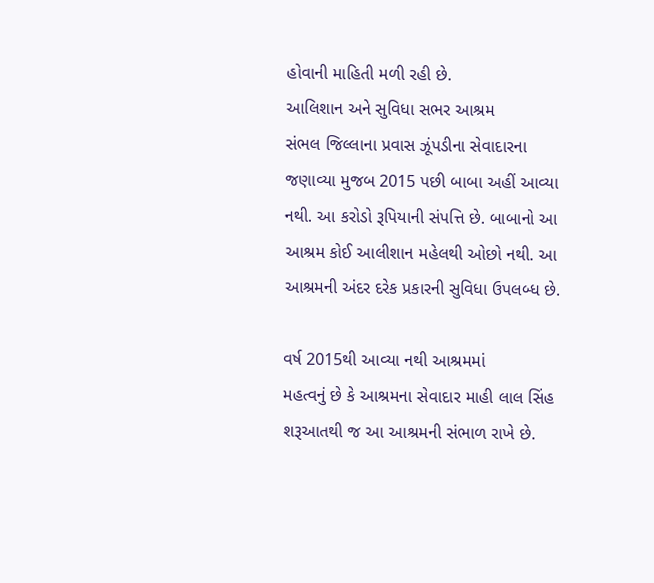હોવાની માહિતી મળી રહી છે.
આલિશાન અને સુવિધા સભર આશ્રમ
સંભલ જિલ્લાના પ્રવાસ ઝૂંપડીના સેવાદારના જણાવ્યા મુજબ 2015 પછી બાબા અહીં આવ્યા નથી. આ કરોડો રૂપિયાની સંપત્તિ છે. બાબાનો આ આશ્રમ કોઈ આલીશાન મહેલથી ઓછો નથી. આ આશ્રમની અંદર દરેક પ્રકારની સુવિધા ઉપલબ્ધ છે.

વર્ષ 2015થી આવ્યા નથી આશ્રમમાં
મહત્વનું છે કે આશ્રમના સેવાદાર માહી લાલ સિંહ શરૂઆતથી જ આ આશ્રમની સંભાળ રાખે છે.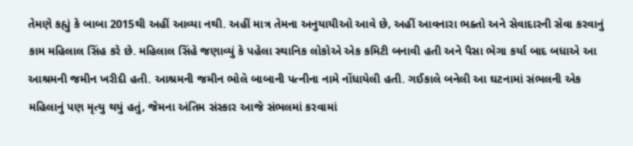તેમણે કહ્યું કે બાબા 2015થી અહીં આવ્યા નથી. અહીં માત્ર તેમના અનુયાયીઓ આવે છે, અહીં આવનારા ભક્તો અને સેવાદારની સેવા કરવાનું કામ મહિલાલ સિંહ કરે છે. મહિલાલ સિંહે જણાવ્યું કે પહેલા સ્થાનિક લોકોએ એક કમિટી બનાવી હતી અને પૈસા ભેગા કર્યા બાદ બધાએ આ આશ્રમની જમીન ખરીદી હતી. આશ્રમની જમીન ભોલે બાબાની પત્નીના નામે નોંધાયેલી હતી. ગઈકાલે બનેલી આ ઘટનામાં સંભલની એક મહિલાનું પણ મૃત્યુ થયું હતું, જેમના અંતિમ સંસ્કાર આજે સંભલમાં કરવામાં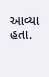આવ્યા હતા.